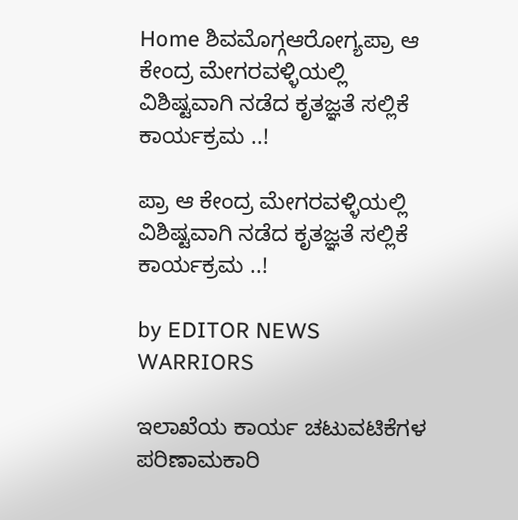Home ಶಿವಮೊಗ್ಗಆರೋಗ್ಯಪ್ರಾ ಆ ಕೇಂದ್ರ ಮೇಗರವಳ್ಳಿಯಲ್ಲಿ ವಿಶಿಷ್ಟವಾಗಿ ನಡೆದ ಕೃತಜ್ಞತೆ ಸಲ್ಲಿಕೆ ಕಾರ್ಯಕ್ರಮ ..!

ಪ್ರಾ ಆ ಕೇಂದ್ರ ಮೇಗರವಳ್ಳಿಯಲ್ಲಿ ವಿಶಿಷ್ಟವಾಗಿ ನಡೆದ ಕೃತಜ್ಞತೆ ಸಲ್ಲಿಕೆ ಕಾರ್ಯಕ್ರಮ ..!

by EDITOR NEWS WARRIORS

ಇಲಾಖೆಯ ಕಾರ್ಯ ಚಟುವಟಿಕೆಗಳ ಪರಿಣಾಮಕಾರಿ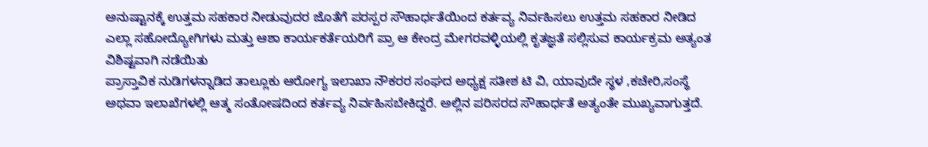ಅನುಷ್ಟಾನಕ್ಕೆ ಉತ್ತಮ ಸಹಕಾರ ನೀಡುವುದರ ಜೊತೆಗೆ ಪರಸ್ಪರ ಸೌಹಾರ್ಧತೆಯಿಂದ ಕರ್ತವ್ಯ ನಿರ್ವಹಿಸಲು ಉತ್ತಮ ಸಹಕಾರ ನೀಡಿದ ಎಲ್ಲಾ ಸಹೋದ್ಯೋಗಿಗಳು ಮತ್ತು ಆಶಾ ಕಾರ್ಯಕರ್ತೆಯರಿಗೆ ಪ್ರಾ ಆ ಕೇಂದ್ರ ಮೇಗರವಳ್ಳಿಯಲ್ಲಿ ಕೃತಜ್ಞತೆ ಸಲ್ಲಿಸುವ ಕಾರ್ಯಕ್ರಮ ಅತ್ಯಂತ ವಿಶಿಷ್ಟವಾಗಿ ನಡೆಯಿತು
ಪ್ರಾಸ್ತಾವಿಕ ನುಡಿಗಳನ್ನಾಡಿದ ತಾಲ್ಲೂಕು ಆರೋಗ್ಯ ಇಲಾಖಾ ನೌಕರರ ಸಂಘದ ಅಧ್ಯಕ್ಷ ಸತೀಶ ಟಿ ವಿ, ಯಾವುದೇ ಸ್ಥಳ ,ಕಚೇರಿ,ಸಂಸ್ಥೆ ಅಥವಾ ಇಲಾಖೆಗಳಲ್ಲಿ ಆತ್ಮ ಸಂತೋಷದಿಂದ ಕರ್ತವ್ಯ ನಿರ್ವಹಿಸಬೇಕಿದ್ದರೆ. ಅಲ್ಲಿನ ಪರಿಸರದ ಸೌಹಾರ್ಧತೆ ಅತ್ಯಂತೇ ಮುಖ್ಯವಾಗುತ್ತದೆ.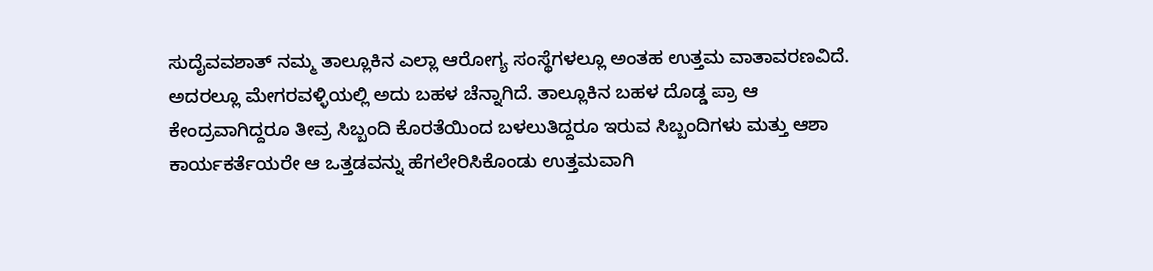ಸುದೈವವಶಾತ್ ನಮ್ಮ ತಾಲ್ಲೂಕಿನ ಎಲ್ಲಾ ಆರೋಗ್ಯ ಸಂಸ್ಥೆಗಳಲ್ಲೂ ಅಂತಹ ಉತ್ತಮ ವಾತಾವರಣವಿದೆ. ಅದರಲ್ಲೂ ಮೇಗರವಳ್ಳಿಯಲ್ಲಿ ಅದು ಬಹಳ ಚೆನ್ನಾಗಿದೆ. ತಾಲ್ಲೂಕಿನ ಬಹಳ ದೊಡ್ಡ ಪ್ರಾ ಆ ಕೇಂದ್ರವಾಗಿದ್ದರೂ ತೀವ್ರ ಸಿಬ್ಬಂದಿ ಕೊರತೆಯಿಂದ ಬಳಲುತಿದ್ದರೂ ಇರುವ ಸಿಬ್ಬಂದಿಗಳು ಮತ್ತು ಆಶಾ ಕಾರ್ಯಕರ್ತೆಯರೇ ಆ ಒತ್ತಡವನ್ನು ಹೆಗಲೇರಿಸಿಕೊಂಡು ಉತ್ತಮವಾಗಿ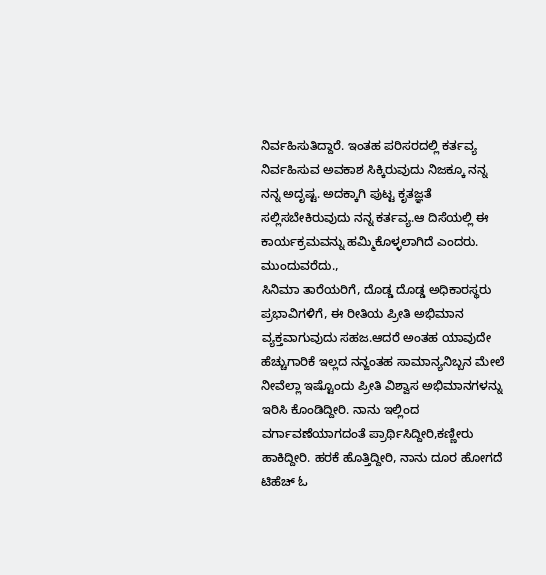ನಿರ್ವಹಿಸುತಿದ್ದಾರೆ. ಇಂತಹ ಪರಿಸರದಲ್ಲಿ ಕರ್ತವ್ಯ ನಿರ್ವಹಿಸುವ ಅವಕಾಶ ಸಿಕ್ಕಿರುವುದು ನಿಜಕ್ಕೂ ನನ್ನ ನನ್ನ ಅದೃಷ್ಟ. ಅದಕ್ಕಾಗಿ ಪುಟ್ಟ ಕೃತಜ್ಞತೆ ಸಲ್ಲಿಸಬೇಕಿರುವುದು ನನ್ನ ಕರ್ತವ್ಯ.ಆ ದಿಸೆಯಲ್ಲಿ ಈ ಕಾರ್ಯಕ್ರಮವನ್ನು ಹಮ್ಮಿಕೊಳ್ಳಲಾಗಿದೆ ಎಂದರು. ಮುಂದುವರೆದು.,
ಸಿನಿಮಾ ತಾರೆಯರಿಗೆ, ದೊಡ್ಡ ದೊಡ್ಡ ಅಧಿಕಾರಸ್ಥರು ಪ್ರಭಾವಿಗಳಿಗೆ, ಈ ರೀತಿಯ ಪ್ರೀತಿ ಅಭಿಮಾನ ವ್ಯಕ್ತವಾಗುವುದು ಸಹಜ.ಆದರೆ ಅಂತಹ ಯಾವುದೇ ಹೆಚ್ಚುಗಾರಿಕೆ ಇಲ್ಲದ ನನ್ಙಂತಹ ಸಾಮಾನ್ಯನಿಬ್ಬನ ಮೇಲೆ ನೀವೆಲ್ಲಾ ಇಷ್ಟೊಂದು ಪ್ರೀತಿ ವಿಶ್ವಾಸ ಅಭಿಮಾನಗಳನ್ನು ಇರಿಸಿ ಕೊಂಡಿದ್ದೀರಿ. ನಾನು ಇಲ್ಲಿಂದ ವರ್ಗಾವಣೆಯಾಗದಂತೆ ಪ್ರಾರ್ಥಿಸಿದ್ದೀರಿ,ಕಣ್ಣೀರು ಹಾಕಿದ್ದೀರಿ. ಹರಕೆ ಹೊತ್ತಿದ್ದೀರಿ, ನಾನು ದೂರ ಹೋಗದೆ ಟಿಹೆಚ್ ಓ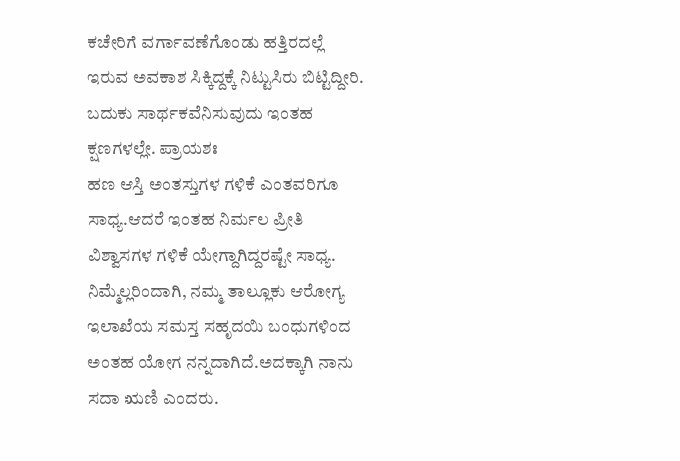ಕಚೇರಿಗೆ ವರ್ಗಾವಣೆಗೊಂಡು ಹತ್ತಿರದಲ್ಲೆ ಇರುವ ಅವಕಾಶ ಸಿಕ್ಕಿದ್ದಕ್ಕೆ ನಿಟ್ಟುಸಿರು ಬಿಟ್ಟಿದ್ದೀರಿ. ಬದುಕು ಸಾರ್ಥಕವೆನಿಸುವುದು ಇಂತಹ ಕ್ಷಣಗಳಲ್ಲೇ. ಪ್ರಾಯಶಃ
ಹಣ ಆಸ್ತಿ ಅಂತಸ್ತುಗಳ ಗಳಿಕೆ ಎಂತವರಿಗೂ ಸಾಧ್ಯ.ಆದರೆ ಇಂತಹ ನಿರ್ಮಲ ಪ್ರೀತಿ ವಿಶ್ವಾಸಗಳ ಗಳಿಕೆ ಯೇಗ್ದಾಗಿದ್ದರಷ್ಟೇ ಸಾಧ್ಯ. ನಿಮ್ಮೆಲ್ಲರಿಂದಾಗಿ, ನಮ್ಮ ತಾಲ್ಲೂಕು ಆರೋಗ್ಯ ಇಲಾಖೆಯ ಸಮಸ್ತ ಸಹೃದಯಿ ಬಂಧುಗಳಿಂದ ಅಂತಹ ಯೋಗ ನನ್ನದಾಗಿದೆ.ಅದಕ್ಕಾಗಿ ನಾನು ಸದಾ ಋಣಿ ಎಂದರು.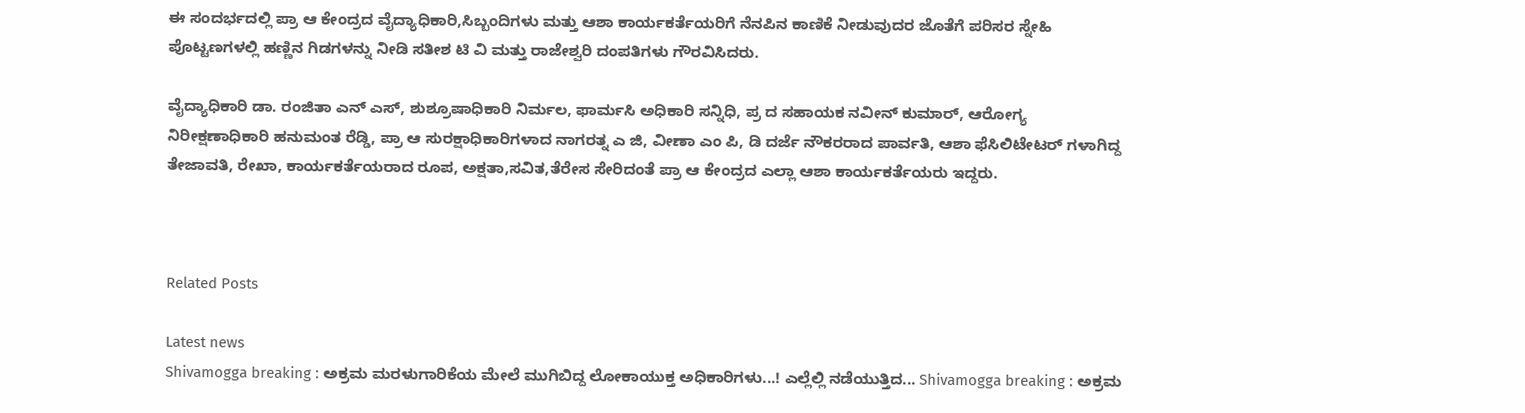ಈ ಸಂದರ್ಭದಲ್ಲಿ ಪ್ರಾ ಆ ಕೇಂದ್ರದ ವೈದ್ಯಾಧಿಕಾರಿ,ಸಿಬ್ಬಂದಿಗಳು ಮತ್ತು ಆಶಾ ಕಾರ್ಯಕರ್ತೆಯರಿಗೆ ನೆನಪಿನ ಕಾಣಿಕೆ ನೀಡುವುದರ ಜೊತೆಗೆ ಪರಿಸರ ಸ್ನೇಹಿ ಪೊಟ್ಟಣಗಳಲ್ಲಿ ಹಣ್ಣಿನ ಗಿಡಗಳನ್ನು ನೀಡಿ ಸತೀಶ ಟಿ ವಿ ಮತ್ತು ರಾಜೇಶ್ವರಿ ದಂಪತಿಗಳು ಗೌರವಿಸಿದರು.

ವೈದ್ಯಾಧಿಕಾರಿ ಡಾ. ರಂಜಿತಾ ಎನ್ ಎಸ್, ಶುಶ್ರೂಷಾಧಿಕಾರಿ ನಿರ್ಮಲ, ಫಾರ್ಮಸಿ ಅಧಿಕಾರಿ ಸನ್ನಿಧಿ, ಪ್ರ ದ ಸಹಾಯಕ ನವೀನ್ ಕುಮಾರ್, ಆರೋಗ್ಯ ನಿರೀಕ್ಷಣಾಧಿಕಾರಿ ಹನುಮಂತ ರೆಡ್ಡಿ, ಪ್ರಾ ಆ ಸುರಕ್ಷಾಧಿಕಾರಿಗಳಾದ ನಾಗರತ್ನ ಎ ಜಿ, ವೀಣಾ ಎಂ ಪಿ, ಡಿ ದರ್ಜೆ ನೌಕರರಾದ ಪಾರ್ವತಿ, ಆಶಾ ಫೆಸಿಲಿಟೇಟರ್ ಗಳಾಗಿದ್ದ ತೇಜಾವತಿ, ರೇಖಾ, ಕಾರ್ಯಕರ್ತೆಯರಾದ ರೂಪ, ಅಕ್ಷತಾ,ಸವಿತ,ತೆರೇಸ ಸೇರಿದಂತೆ ಪ್ರಾ ಆ ಕೇಂದ್ರದ ಎಲ್ಲಾ ಆಶಾ ಕಾರ್ಯಕರ್ತೆಯರು ಇದ್ದರು.



Related Posts

Latest news
Shivamogga breaking : ಅಕ್ರಮ ಮರಳುಗಾರಿಕೆಯ ಮೇಲೆ ಮುಗಿಬಿದ್ದ ಲೋಕಾಯುಕ್ತ ಅಧಿಕಾರಿಗಳು...! ಎಲ್ಲೆಲ್ಲಿ ನಡೆಯುತ್ತಿದ... Shivamogga breaking : ಅಕ್ರಮ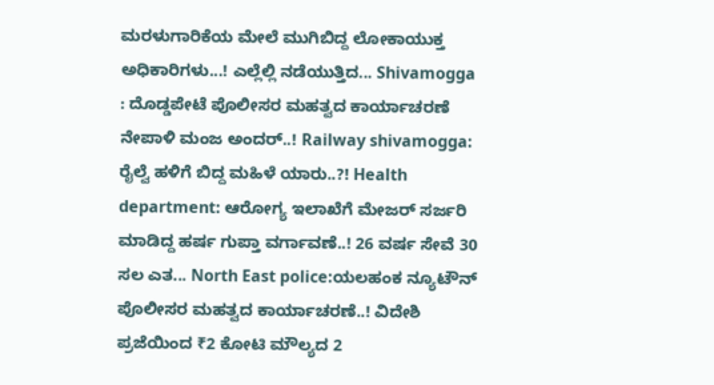ಮರಳುಗಾರಿಕೆಯ ಮೇಲೆ ಮುಗಿಬಿದ್ದ ಲೋಕಾಯುಕ್ತ ಅಧಿಕಾರಿಗಳು...! ಎಲ್ಲೆಲ್ಲಿ ನಡೆಯುತ್ತಿದ... Shivamogga : ದೊಡ್ಡಪೇಟೆ ಪೊಲೀಸರ ಮಹತ್ವದ ಕಾರ್ಯಾಚರಣೆ ನೇಪಾಳಿ ಮಂಜ ಅಂದರ್..! Railway shivamogga: ರೈಲ್ವೆ ಹಳಿಗೆ ಬಿದ್ದ ಮಹಿಳೆ ಯಾರು..?! Health department: ಆರೋಗ್ಯ ಇಲಾಖೆಗೆ ಮೇಜರ್ ಸರ್ಜರಿ ಮಾಡಿದ್ದ ಹರ್ಷ ಗುಪ್ತಾ ವರ್ಗಾವಣೆ..! 26 ವರ್ಷ ಸೇವೆ 30 ಸಲ ಎತ... North East police:ಯಲಹಂಕ ನ್ಯೂಟೌನ್ ಪೊಲೀಸರ ಮಹತ್ವದ ಕಾರ್ಯಾಚರಣೆ..! ವಿದೇಶಿ ಪ್ರಜೆಯಿಂದ ₹2 ಕೋಟಿ ಮೌಲ್ಯದ 2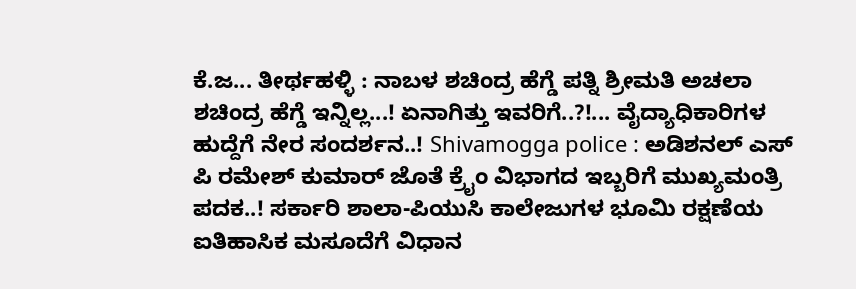ಕೆ.ಜ... ತೀರ್ಥಹಳ್ಳಿ : ನಾಬಳ ಶಚಿಂದ್ರ ಹೆಗ್ಡೆ ಪತ್ನಿ ಶ್ರೀಮತಿ ಅಚಲಾ ಶಚಿಂದ್ರ ಹೆಗ್ಡೆ ಇನ್ನಿಲ್ಲ...! ಏನಾಗಿತ್ತು ಇವರಿಗೆ..?!... ವೈದ್ಯಾಧಿಕಾರಿಗಳ ಹುದ್ದೆಗೆ ನೇರ ಸಂದರ್ಶನ..! Shivamogga police : ಅಡಿಶನಲ್ ಎಸ್ ಪಿ ರಮೇಶ್ ಕುಮಾರ್ ಜೊತೆ ಕ್ರೈಂ ವಿಭಾಗದ ಇಬ್ಬರಿಗೆ ಮುಖ್ಯಮಂತ್ರಿ ಪದಕ..! ಸರ್ಕಾರಿ ಶಾಲಾ-ಪಿಯುಸಿ ಕಾಲೇಜುಗಳ ಭೂಮಿ ರಕ್ಷಣೆಯ ಐತಿಹಾಸಿಕ ಮಸೂದೆಗೆ ವಿಧಾನ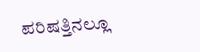ಪರಿಷತ್ತಿನಲ್ಲೂ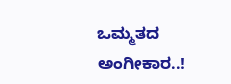ಒಮ್ಮತದ ಅಂಗೀಕಾರ..!